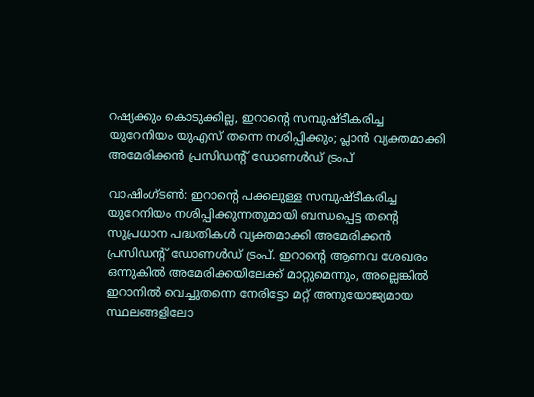റഷ്യക്കും കൊടുക്കില്ല, ഇറാന്റെ സമ്പുഷ്ടീകരിച്ച യുറേനിയം യുഎസ് തന്നെ നശിപ്പിക്കും; പ്ലാൻ വ്യക്തമാക്കി അമേരിക്കൻ പ്രസിഡന്റ് ഡോണൾഡ് ട്രംപ്

വാഷിംഗ്ടൺ: ഇറാന്റെ പക്കലുള്ള സമ്പുഷ്ടീകരിച്ച യുറേനിയം നശിപ്പിക്കുന്നതുമായി ബന്ധപ്പെട്ട തന്റെ സുപ്രധാന പദ്ധതികൾ വ്യക്തമാക്കി അമേരിക്കൻ പ്രസിഡന്റ് ഡോണൾഡ് ട്രംപ്. ഇറാന്റെ ആണവ ശേഖരം ഒന്നുകിൽ അമേരിക്കയിലേക്ക് മാറ്റുമെന്നും, അല്ലെങ്കിൽ ഇറാനിൽ വെച്ചുതന്നെ നേരിട്ടോ മറ്റ് അനുയോജ്യമായ സ്ഥലങ്ങളിലോ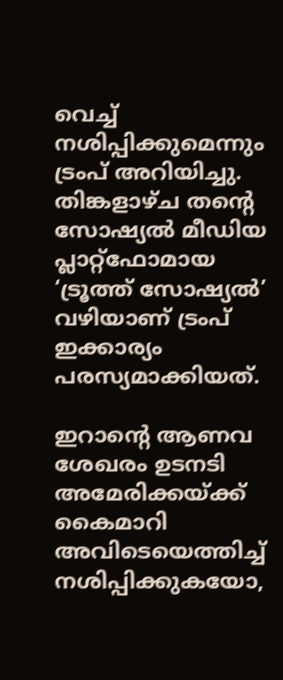വെച്ച് നശിപ്പിക്കുമെന്നും ട്രംപ് അറിയിച്ചു. തിങ്കളാഴ്ച തന്റെ സോഷ്യൽ മീഡിയ പ്ലാറ്റ്‌ഫോമായ ‘ട്രൂത്ത് സോഷ്യൽ’ വഴിയാണ് ട്രംപ് ഇക്കാര്യം പരസ്യമാക്കിയത്.

ഇറാന്റെ ആണവ ശേഖരം ഉടനടി അമേരിക്കയ്ക്ക് കൈമാറി അവിടെയെത്തിച്ച് നശിപ്പിക്കുകയോ,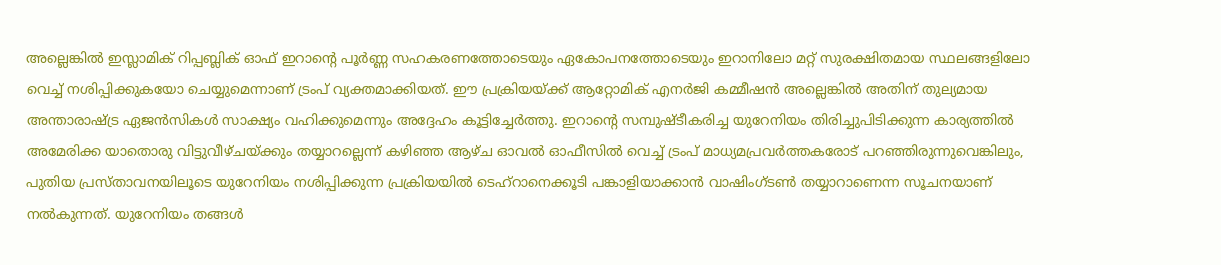അല്ലെങ്കിൽ ഇസ്ലാമിക് റിപ്പബ്ലിക് ഓഫ് ഇറാന്റെ പൂർണ്ണ സഹകരണത്തോടെയും ഏകോപനത്തോടെയും ഇറാനിലോ മറ്റ് സുരക്ഷിതമായ സ്ഥലങ്ങളിലോ വെച്ച് നശിപ്പിക്കുകയോ ചെയ്യുമെന്നാണ് ട്രംപ് വ്യക്തമാക്കിയത്. ഈ പ്രക്രിയയ്ക്ക് ആറ്റോമിക് എനർജി കമ്മീഷൻ അല്ലെങ്കിൽ അതിന് തുല്യമായ അന്താരാഷ്ട്ര ഏജൻസികൾ സാക്ഷ്യം വഹിക്കുമെന്നും അദ്ദേഹം കൂട്ടിച്ചേർത്തു. ഇറാന്റെ സമ്പുഷ്ടീകരിച്ച യുറേനിയം തിരിച്ചുപിടിക്കുന്ന കാര്യത്തിൽ അമേരിക്ക യാതൊരു വിട്ടുവീഴ്ചയ്ക്കും തയ്യാറല്ലെന്ന് കഴിഞ്ഞ ആഴ്ച ഓവൽ ഓഫീസിൽ വെച്ച് ട്രംപ് മാധ്യമപ്രവർത്തകരോട് പറഞ്ഞിരുന്നുവെങ്കിലും, പുതിയ പ്രസ്താവനയിലൂടെ യുറേനിയം നശിപ്പിക്കുന്ന പ്രക്രിയയിൽ ടെഹ്‌റാനെക്കൂടി പങ്കാളിയാക്കാൻ വാഷിംഗ്ടൺ തയ്യാറാണെന്ന സൂചനയാണ് നൽകുന്നത്. യുറേനിയം തങ്ങൾ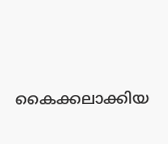കൈക്കലാക്കിയ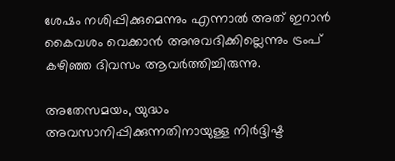ശേഷം നശിപ്പിക്കുമെന്നും എന്നാൽ അത് ഇറാൻ കൈവശം വെക്കാൻ അനുവദിക്കില്ലെന്നും ട്രംപ് കഴിഞ്ഞ ദിവസം ആവർത്തിച്ചിരുന്നു.

അതേസമയം, യുദ്ധം അവസാനിപ്പിക്കുന്നതിനായുള്ള നിർദ്ദിഷ്ട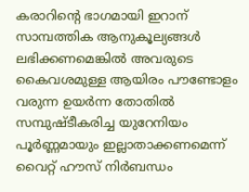കരാറിന്റെ ഭാഗമായി ഇറാന് സാമ്പത്തിക ആനുകൂല്യങ്ങൾ ലഭിക്കണമെങ്കിൽ അവരുടെ കൈവശമുള്ള ആയിരം പൗണ്ടോളം വരുന്ന ഉയർന്ന തോതിൽ സമ്പുഷ്ടീകരിച്ച യുറേനിയം പൂർണ്ണമായും ഇല്ലാതാക്കണമെന്ന് വൈറ്റ് ഹൗസ് നിർബന്ധം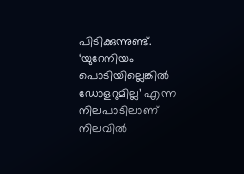പിടിക്കുന്നുണ്ട്. ‘യുറേനിയം പൊടിയില്ലെങ്കിൽ ഡോളറുമില്ല’ എന്ന നിലപാടിലാണ് നിലവിൽ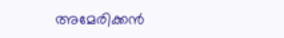അമേരിക്കൻ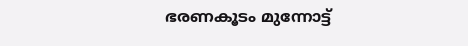ഭരണകൂടം മുന്നോട്ട്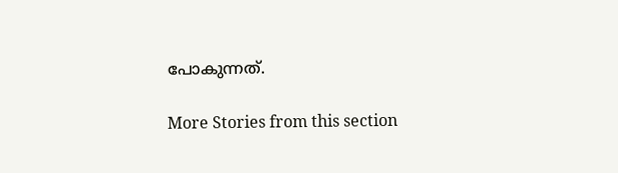പോകുന്നത്.

More Stories from this section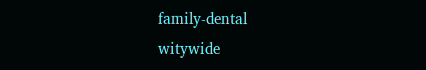family-dental
witywide